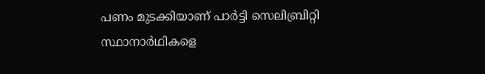പണം മുടക്കിയാണ് പാര്‍ട്ടി സെലിബ്രിറ്റി സ്ഥാനാര്‍ഥികളെ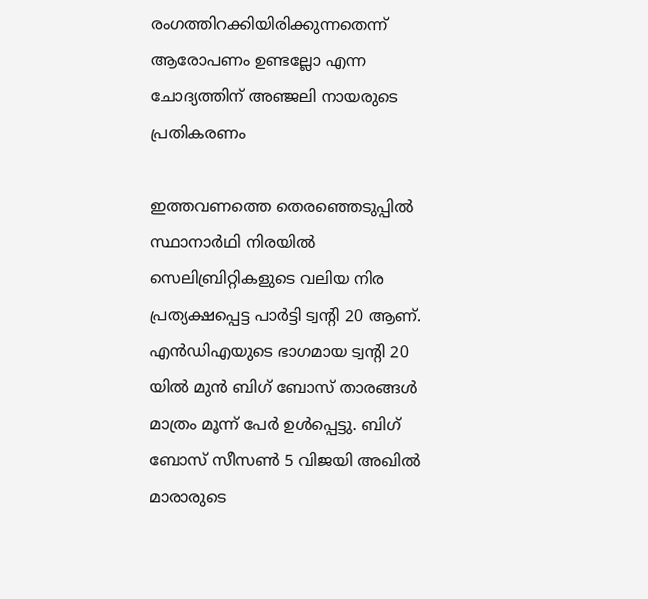രംഗത്തിറക്കിയിരിക്കുന്നതെന്ന് ആരോപണം ഉണ്ടല്ലോ എന്ന ചോദ്യത്തിന് അഞ്ജലി നായരുടെ പ്രതികരണം

ഇത്തവണത്തെ തെരഞ്ഞെടുപ്പില്‍ സ്ഥാനാര്‍ഥി നിരയില്‍ സെലിബ്രിറ്റികളുടെ വലിയ നിര പ്രത്യക്ഷപ്പെട്ട പാര്‍ട്ടി ട്വന്‍റി 20 ആണ്. എന്‍ഡിഎയുടെ ഭാഗമായ ട്വന്‍റി 20 യില്‍ മുന്‍ ബിഗ് ബോസ് താരങ്ങള്‍ മാത്രം മൂന്ന് പേര്‍ ഉള്‍പ്പെട്ടു. ബിഗ് ബോസ് സീസണ്‍ 5 വിജയി അഖില്‍ മാരാരുടെ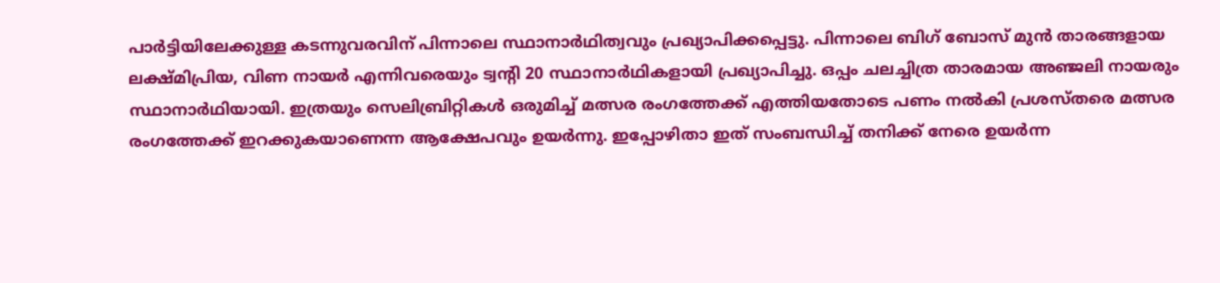പാര്‍ട്ടിയിലേക്കുള്ള കടന്നുവരവിന് പിന്നാലെ സ്ഥാനാര്‍ഥിത്വവും പ്രഖ്യാപിക്കപ്പെട്ടു. പിന്നാലെ ബിഗ് ബോസ് മുന്‍ താരങ്ങളായ ലക്ഷ്മിപ്രിയ, വിണ നായര്‍ എന്നിവരെയും ട്വന്‍റി 20 സ്ഥാനാര്‍ഥികളായി പ്രഖ്യാപിച്ചു. ഒപ്പം ചലച്ചിത്ര താരമായ അഞ്ജലി നായരും സ്ഥാനാര്‍ഥിയായി. ഇത്രയും സെലിബ്രിറ്റികള്‍ ഒരുമിച്ച് മത്സര രംഗത്തേക്ക് എത്തിയതോടെ പണം നല്‍കി പ്രശസ്തരെ മത്സര രംഗത്തേക്ക് ഇറക്കുകയാണെന്ന ആക്ഷേപവും ഉയര്‍ന്നു. ഇപ്പോഴിതാ ഇത് സംബന്ധിച്ച് തനിക്ക് നേരെ ഉയര്‍ന്ന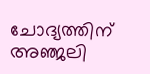ചോദ്യത്തിന് അഞ്ജലി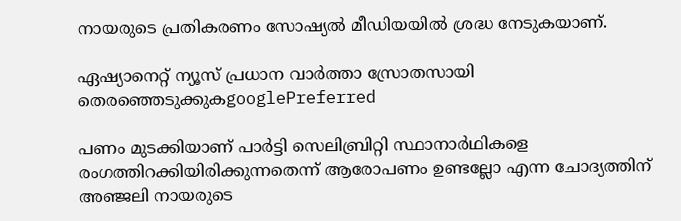നായരുടെ പ്രതികരണം സോഷ്യല്‍ മീഡിയയില്‍ ശ്രദ്ധ നേടുകയാണ്.

ഏഷ്യാനെറ്റ് ന്യൂസ് പ്രധാന വാർത്താ സ്രോതസായി തെരഞ്ഞെടുക്കുകgooglePreferred

പണം മുടക്കിയാണ് പാര്‍ട്ടി സെലിബ്രിറ്റി സ്ഥാനാര്‍ഥികളെ രംഗത്തിറക്കിയിരിക്കുന്നതെന്ന് ആരോപണം ഉണ്ടല്ലോ എന്ന ചോദ്യത്തിന് അഞ്ജലി നായരുടെ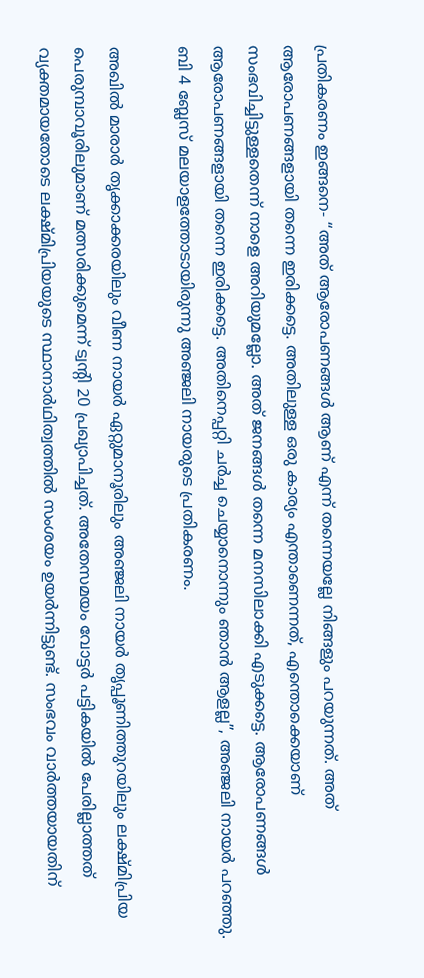പ്രതികരണം ഇങ്ങനെ- “അത് ആരോപണങ്ങള്‍ ആണ് എന്ന് തന്നെയല്ലേ നിങ്ങളും പറയുന്നത്. അത് ആരോപണങ്ങളായി തന്നെ ഇരിക്കട്ടെ. അതിലുള്ള ഒരു കാര്യം എന്താണെന്നത്, എന്തൊക്കെയാണ് സംഭവിച്ചിട്ടുള്ളതെന്ന് നാളെ അറിയുമല്ലോ. അത് ജനങ്ങള്‍ തന്നെ മനസിലാക്കി എടുക്കട്ടെ. ആരോപണങ്ങള്‍ ആരോപണങ്ങളായി തന്നെ ഇരിക്കട്ടെ. അതിനെപ്പറ്റി ചര്‍ച്ച ചെയ്യാനൊന്നും ഞാന്‍ ആളല്ല”, അഞ്ജലി നായര്‍ പറഞ്ഞു. ബി 4 ബ്ലേസ് മലയാളത്തോടായിരുന്നു അഞ്ജലി നായരുടെ പ്രതികരണം.

അഖില്‍ മാരാര്‍ തൃക്കാക്കരയിലും വീണ നായര്‍ ഏറ്റുമാനൂരിലും അഞ്ജലി നായര്‍ തൃപ്പൂണിത്തുറയിലും ലക്ഷ്മിപ്രിയ പെരുമ്പാവൂരിലുമാണ് മത്സരിക്കുമെന്ന് ട്വന്‍റി 20 പ്രഖ്യാപിച്ചത്. അതേസമയം വോട്ടര്‍ പട്ടികയില്‍ പേരില്ലാത്തത് വ്യക്തമായതോടെ ലക്ഷ്മിപ്രിയയുടെ സ്ഥാനാര്‍ഥിത്വത്തില്‍ സംശയം ഉയര്‍ന്നിട്ടുണ്ട്. സംഭവം വാര്‍ത്തയായതിന്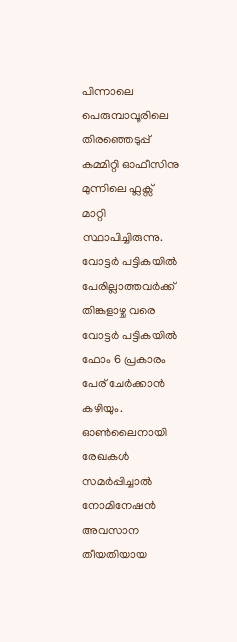പിന്നാലെ പെരുമ്പാവൂരിലെ തിരഞ്ഞെടുപ്പ് കമ്മിറ്റി ഓഫീസിനു മുന്നിലെ ഫ്ലക്സ് മാറ്റി സ്ഥാപിച്ചിരുന്നു. വോട്ടർ പട്ടികയിൽ പേരില്ലാത്തവർക്ക് തിങ്കളാഴ്ച വരെ വോട്ടർ പട്ടികയിൽ ഫോം 6 പ്രകാരം പേര് ചേർക്കാൻ കഴിയും. ഓൺലൈനായി രേഖകൾ സമർപ്പിച്ചാൽ നോമിനേഷൻ അവസാന തീയതിയായ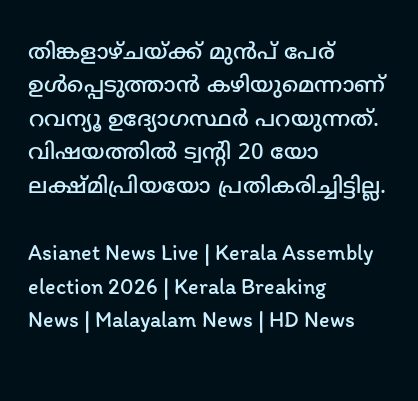തിങ്കളാഴ്ചയ്ക്ക് മുൻപ് പേര് ഉൾപ്പെടുത്താൻ കഴിയുമെന്നാണ് റവന്യൂ ഉദ്യോഗസ്ഥർ പറയുന്നത്. വിഷയത്തില്‍ ട്വന്‍റി 20 യോ ലക്ഷ്മിപ്രിയയോ പ്രതികരിച്ചിട്ടില്ല.

Asianet News Live | Kerala Assembly election 2026 | Kerala Breaking News | Malayalam News | HD News